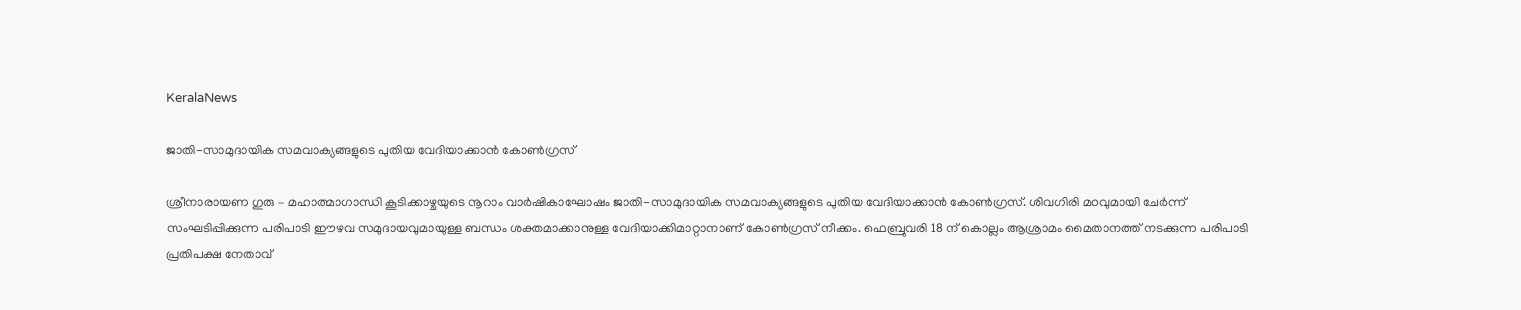KeralaNews

ജാതി-സാമുദായിക സമവാക്യങ്ങളുടെ പുതിയ വേദിയാക്കാന്‍ കോണ്‍ഗ്രസ്

ശ്രീനാരായണ ഗുരു – മഹാത്മാഗാന്ധി കൂടിക്കാഴ്ചയുടെ നൂറാം വാര്‍ഷികാഘോഷം ജാതി-സാമുദായിക സമവാക്യങ്ങളുടെ പുതിയ വേദിയാക്കാന്‍ കോണ്‍ഗ്രസ്. ശിവഗിരി മഠവുമായി ചേര്‍ന്ന് സംഘടിപ്പിക്കുന്ന പരിപാടി ഈഴവ സമുദായവുമായുള്ള ബന്ധം ശക്തമാക്കാനുള്ള വേദിയാക്കിമാറ്റാനാണ് കോണ്‍ഗ്രസ് നീക്കം. ഫെബ്രുവരി 18 ന് കൊല്ലം ആശ്രാമം മൈതാനത്ത് നടക്കുന്ന പരിപാടി പ്രതിപക്ഷ നേതാവ്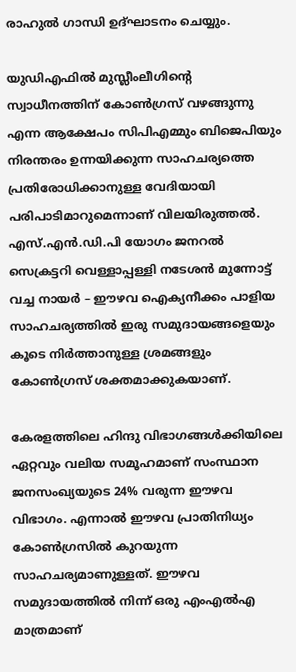രാഹുല്‍ ഗാന്ധി ഉദ്ഘാടനം ചെയ്യും.

യുഡിഎഫില്‍ മുസ്ലീംലീഗിന്റെ സ്വാധീനത്തിന് കോണ്‍ഗ്രസ് വഴങ്ങുന്നു എന്ന ആക്ഷേപം സിപിഎമ്മും ബിജെപിയും നിരന്തരം ഉന്നയിക്കുന്ന സാഹചര്യത്തെ പ്രതിരോധിക്കാനുള്ള വേദിയായി പരിപാടിമാറുമെന്നാണ് വിലയിരുത്തല്‍. എസ്.എന്‍.ഡി.പി യോഗം ജനറല്‍ സെക്രട്ടറി വെള്ളാപ്പള്ളി നടേശന്‍ മുന്നോട്ട് വച്ച നായര്‍ – ഈഴവ ഐക്യനീക്കം പാളിയ സാഹചര്യത്തില്‍ ഇരു സമുദായങ്ങളെയും കൂടെ നിര്‍ത്താനുള്ള ശ്രമങ്ങളും കോണ്‍ഗ്രസ് ശക്തമാക്കുകയാണ്.

കേരളത്തിലെ ഹിന്ദു വിഭാഗങ്ങള്‍ക്കിയിലെ ഏറ്റവും വലിയ സമൂഹമാണ് സംസ്ഥാന ജനസംഖ്യയുടെ 24% വരുന്ന ഈഴവ വിഭാഗം. എന്നാല്‍ ഈഴവ പ്രാതിനിധ്യം കോണ്‍ഗ്രസില്‍ കുറയുന്ന സാഹചര്യമാണുള്ളത്. ഈഴവ സമുദായത്തില്‍ നിന്ന് ഒരു എംഎല്‍എ മാത്രമാണ്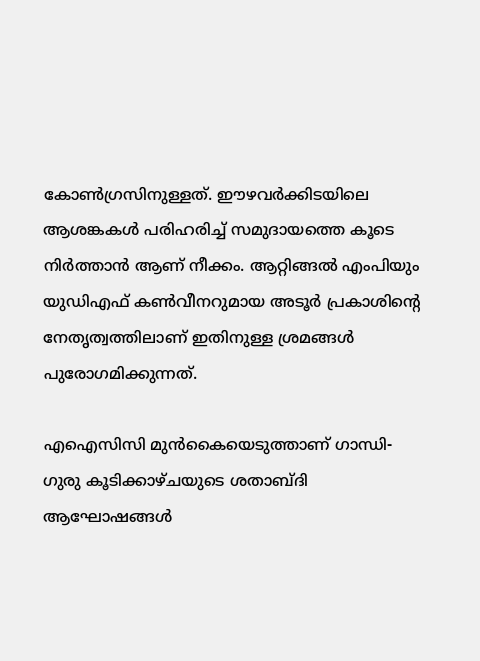കോണ്‍ഗ്രസിനുള്ളത്. ഈഴവര്‍ക്കിടയിലെ ആശങ്കകള്‍ പരിഹരിച്ച് സമുദായത്തെ കൂടെ നിര്‍ത്താന്‍ ആണ് നീക്കം. ആറ്റിങ്ങല്‍ എംപിയും യുഡിഎഫ് കണ്‍വീനറുമായ അടൂര്‍ പ്രകാശിന്റെ നേതൃത്വത്തിലാണ് ഇതിനുള്ള ശ്രമങ്ങള്‍ പുരോഗമിക്കുന്നത്.

എഐസിസി മുന്‍കൈയെടുത്താണ് ഗാന്ധി-ഗുരു കൂടിക്കാഴ്ചയുടെ ശതാബ്ദി ആഘോഷങ്ങള്‍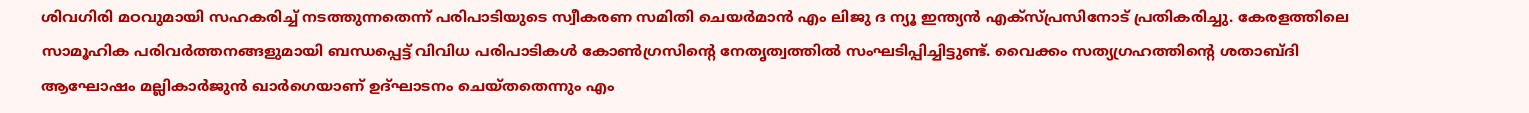ശിവഗിരി മഠവുമായി സഹകരിച്ച് നടത്തുന്നതെന്ന് പരിപാടിയുടെ സ്വീകരണ സമിതി ചെയര്‍മാന്‍ എം ലിജു ദ ന്യൂ ഇന്ത്യന്‍ എക്‌സ്പ്രസിനോട് പ്രതികരിച്ചു. കേരളത്തിലെ സാമൂഹിക പരിവര്‍ത്തനങ്ങളുമായി ബന്ധപ്പെട്ട് വിവിധ പരിപാടികള്‍ കോണ്‍ഗ്രസിന്റെ നേതൃത്വത്തില്‍ സംഘടിപ്പിച്ചിട്ടുണ്ട്. വൈക്കം സത്യഗ്രഹത്തിന്റെ ശതാബ്ദി ആഘോഷം മല്ലികാര്‍ജുന്‍ ഖാര്‍ഗെയാണ് ഉദ്ഘാടനം ചെയ്തതെന്നും എം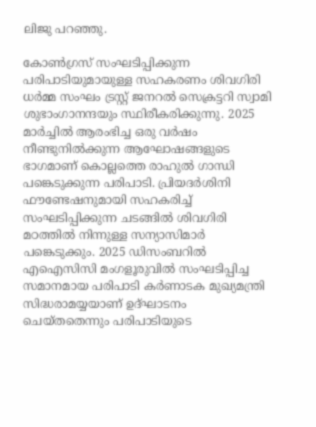ലിജു പറഞ്ഞു.

കോണ്‍ഗ്രസ് സംഘടിപ്പിക്കുന്ന പരിപാടിയുമായുള്ള സഹകരണം ശിവഗിരി ധര്‍മ്മ സംഘം ട്രസ്റ്റ് ജനറല്‍ സെക്രട്ടറി സ്വാമി ശുഭാംഗാനന്ദയും സ്ഥിരീകരിക്കുന്നു. 2025 മാര്‍ച്ചില്‍ ആരംഭിച്ച ഒരു വര്‍ഷം നീണ്ടുനില്‍ക്കുന്ന ആഘോഷങ്ങളുടെ ഭാഗമാണ് കൊല്ലത്തെ രാഹുല്‍ ഗാന്ധി പങ്കെടുക്കുന്ന പരിപാടി. പ്രിയദര്‍ശിനി ഫൗണ്ടേഷനുമായി സഹകരിച്ച് സംഘടിപ്പിക്കുന്ന ചടങ്ങില്‍ ശിവഗിരി മഠത്തില്‍ നിന്നുള്ള സന്യാസിമാര്‍ പങ്കെടുക്കും. 2025 ഡിസംബറില്‍ എഐസിസി മംഗളൂരുവില്‍ സംഘടിപ്പിച്ച സമാനമായ പരിപാടി കര്‍ണാടക മുഖ്യമന്ത്രി സിദ്ധരാമയ്യയാണ് ഉദ്ഘാടനം ചെയ്തതെന്നും പരിപാടിയുടെ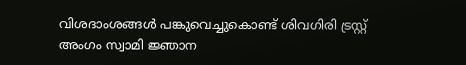വിശദാംശങ്ങള്‍ പങ്കുവെച്ചുകൊണ്ട് ശിവഗിരി ട്രസ്റ്റ് അംഗം സ്വാമി ജ്ഞാന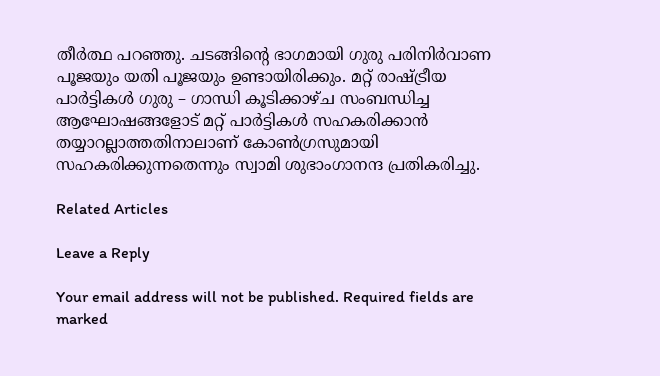തീര്‍ത്ഥ പറഞ്ഞു. ചടങ്ങിന്റെ ഭാഗമായി ഗുരു പരിനിര്‍വാണ പൂജയും യതി പൂജയും ഉണ്ടായിരിക്കും. മറ്റ് രാഷ്ട്രീയ പാര്‍ട്ടികള്‍ ഗുരു – ഗാന്ധി കൂടിക്കാഴ്ച സംബന്ധിച്ച ആഘോഷങ്ങളോട് മറ്റ് പാര്‍ട്ടികള്‍ സഹകരിക്കാന്‍ തയ്യാറല്ലാത്തതിനാലാണ് കോണ്‍ഗ്രസുമായി സഹകരിക്കുന്നതെന്നും സ്വാമി ശുഭാംഗാനന്ദ പ്രതികരിച്ചു.

Related Articles

Leave a Reply

Your email address will not be published. Required fields are marked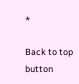*

Back to top button